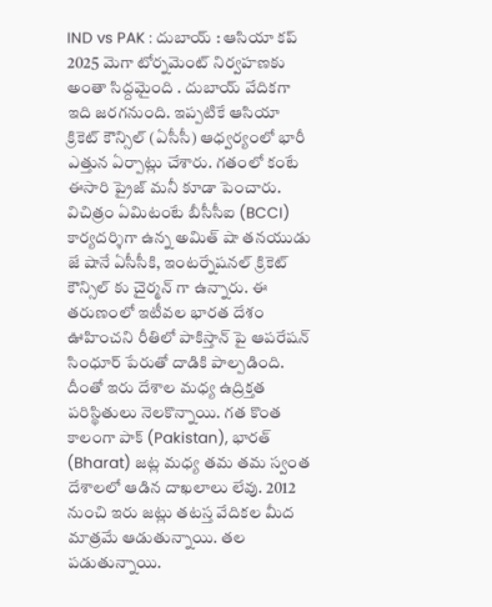IND vs PAK : దుబాయ్ : ఆసియా కప్ 2025 మెగా టోర్నమెంట్ నిర్వహణకు అంతా సిద్దమైంది . దుబాయ్ వేదికగా ఇది జరగనుంది. ఇప్పటికే ఆసియా క్రికెట్ కౌన్సిల్ (ఏసీసీ) ఆధ్వర్యంలో భారీ ఎత్తున ఏర్పాట్లు చేశారు. గతంలో కంటే ఈసారి ప్రైజ్ మనీ కూడా పెంచారు. విచిత్రం ఏమిటంటే బీసీసీఐ (BCCI) కార్యదర్శిగా ఉన్న అమిత్ షా తనయుడు జే షానే ఏసీసీకి, ఇంటర్నేషనల్ క్రికెట్ కౌన్సిల్ కు చైర్మన్ గా ఉన్నారు. ఈ తరుణంలో ఇటీవల భారత దేశం ఊహించని రీతిలో పాకిస్తాన్ పై ఆపరేషన్ సింధూర్ పేరుతో దాడికి పాల్పడింది. దీంతో ఇరు దేశాల మధ్య ఉద్రిక్తత పరిస్థితులు నెలకొన్నాయి. గత కొంత కాలంగా పాక్ (Pakistan), భారత్ (Bharat) జట్ల మధ్య తమ తమ స్వంత దేశాలలో ఆడిన దాఖలాలు లేవు. 2012 నుంచి ఇరు జట్లు తటస్త వేదికల మీద మాత్రమే ఆడుతున్నాయి. తల పడుతున్నాయి.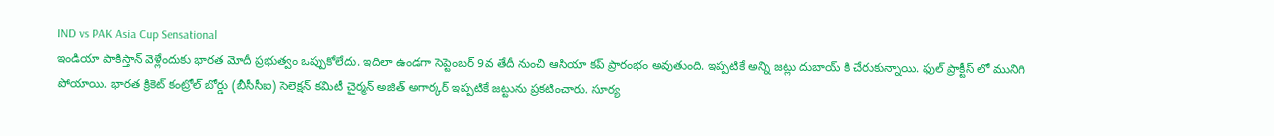IND vs PAK Asia Cup Sensational
ఇండియా పాకిస్తాన్ వెళ్లేందుకు భారత మోదీ ప్రభుత్వం ఒప్పుకోలేదు. ఇదిలా ఉండగా సెప్టెంబర్ 9వ తేదీ నుంచి ఆసియా కప్ ప్రారంభం అవుతుంది. ఇప్పటికే అన్ని జట్లు దుబాయ్ కి చేరుకున్నాయి. ఫుల్ ప్రాక్టీస్ లో మునిగి పోయాయి. భారత క్రికెట్ కంట్రోల్ బోర్డు (బీసీసీఐ) సెలెక్షన్ కమిటీ చైర్మన్ అజిత్ అగార్కర్ ఇప్పటికే జట్టును ప్రకటించారు. సూర్య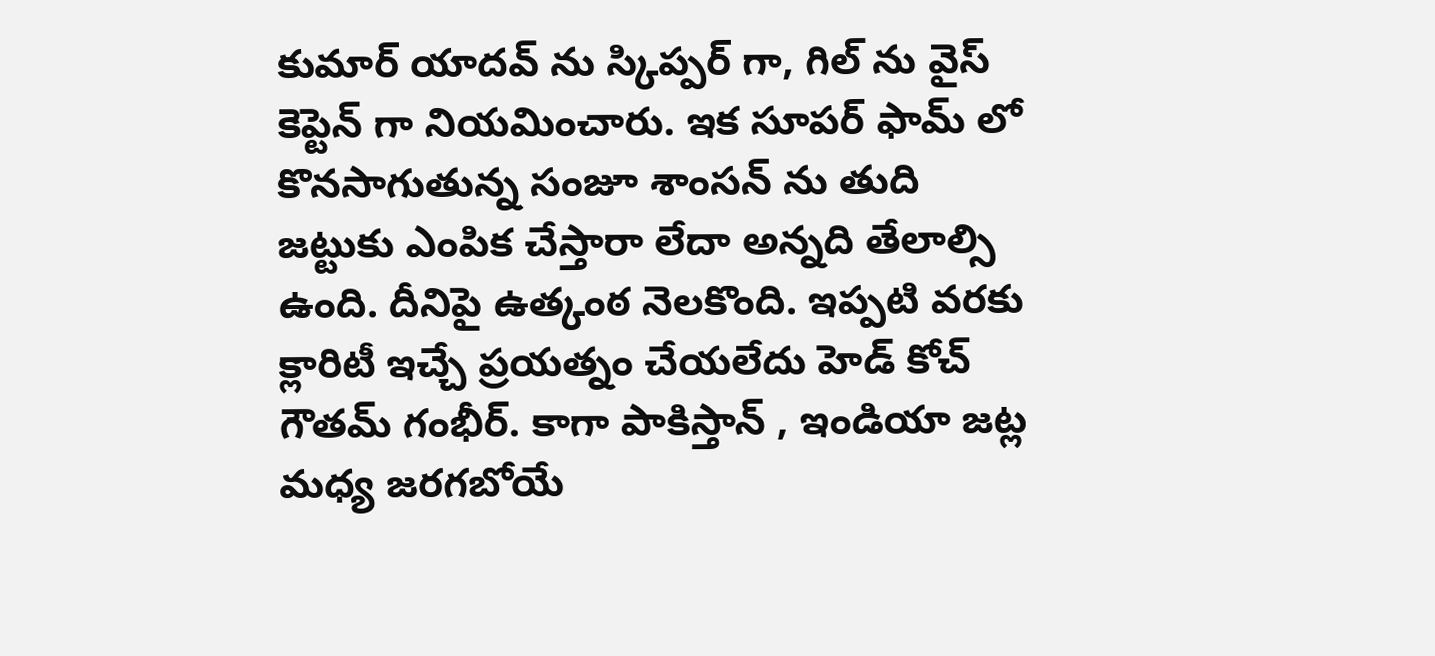కుమార్ యాదవ్ ను స్కిప్పర్ గా, గిల్ ను వైస్ కెప్టెన్ గా నియమించారు. ఇక సూపర్ ఫామ్ లో కొనసాగుతున్న సంజూ శాంసన్ ను తుది జట్టుకు ఎంపిక చేస్తారా లేదా అన్నది తేలాల్సి ఉంది. దీనిపై ఉత్కంఠ నెలకొంది. ఇప్పటి వరకు క్లారిటీ ఇచ్చే ప్రయత్నం చేయలేదు హెడ్ కోచ్ గౌతమ్ గంభీర్. కాగా పాకిస్తాన్ , ఇండియా జట్ల మధ్య జరగబోయే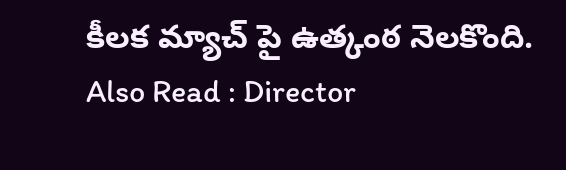కీలక మ్యాచ్ పై ఉత్కంఠ నెలకొంది.
Also Read : Director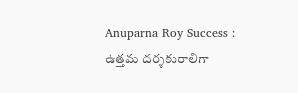Anuparna Roy Success : ఉత్తమ దర్శకురాలిగా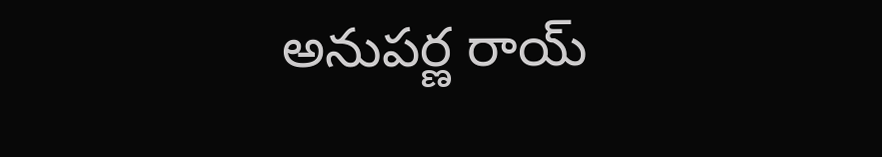అనుపర్ణ రాయ్